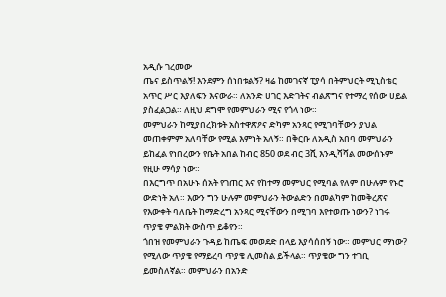አዲሱ ገረመው
ጤና ይስጥልኝ! እንደምን ሰነበቱልኝ? ዛሬ ከመገናኛ ፒያሳ በትምህርት ሚኒስቴር አጥር ሥር እያለፍን እናውራ። ለአንድ ሀገር እድገትና ብልጽግና የተማረ የሰው ሀይል ያስፈልጋል። ለዚህ ደግሞ የመምህራን ሚና የጎላ ነው።
መምህራን ከሚያበረክቱት አስተዋጽዖና ድካም አንጻር የሚገባቸውን ያህል መጠቀምም አለባቸው የሚል እምነት አለኝ። በቅርቡ ለአዲስ አበባ መምህራን ይከፈል የነበረውን የቤት አበል ከብር 850 ወደ ብር 3ሺ እንዲሻሻል መውሰኑም የዚሁ ማሳያ ነው።
በእርግጥ በአሁኑ ሰአት የገጠር እና የከተማ መምህር የሚባል የለም በሁሉም የኑሮ ውድነት አለ። እውን ግን ሁሉም መምህራን ትውልድን በመልካም ከመቅረጽና የእውቀት ባለቤት ከማድረግ አንጻር ሚናቸውን በሚገባ እየተወጡ ነውን? ነገሩ ጥያቄ ምልክት ውስጥ ይቆየን።
ጎበዝ የመምህራን ጉዳይ ከጤፍ መወደድ በላይ እያሳሰበኝ ነው። መምህር ማነው? የሚለው ጥያቄ የማይረባ ጥያቄ ሊመስል ይችላል። ጥያቄው ግን ተገቢ ይመስለኛል። መምህራን በአንድ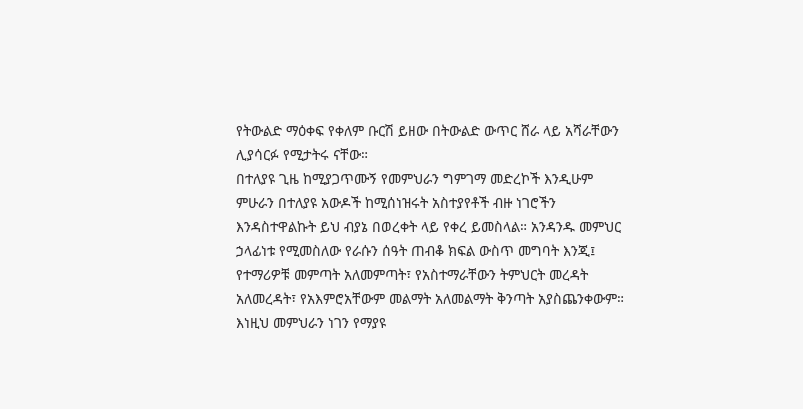የትውልድ ማዕቀፍ የቀለም ቡርሽ ይዘው በትውልድ ውጥር ሸራ ላይ አሻራቸውን ሊያሳርፉ የሚታትሩ ናቸው።
በተለያዩ ጊዜ ከሚያጋጥሙኝ የመምህራን ግምገማ መድረኮች እንዲሁም ምሁራን በተለያዩ አውዶች ከሚሰነዝሩት አስተያየቶች ብዙ ነገሮችን እንዳስተዋልኩት ይህ ብያኔ በወረቀት ላይ የቀረ ይመስላል። አንዳንዱ መምህር ኃላፊነቱ የሚመስለው የራሱን ሰዓት ጠብቆ ክፍል ውስጥ መግባት እንጂ፤ የተማሪዎቹ መምጣት አለመምጣት፣ የአስተማራቸውን ትምህርት መረዳት አለመረዳት፣ የአእምሮአቸውም መልማት አለመልማት ቅንጣት አያስጨንቀውም።
እነዚህ መምህራን ነገን የማያዩ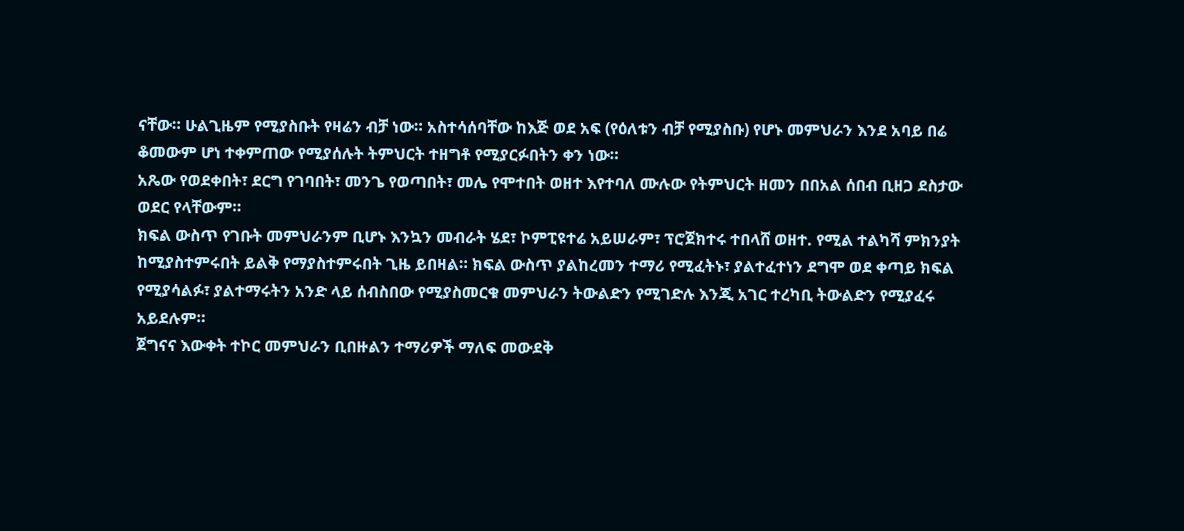ናቸው። ሁልጊዜም የሚያስቡት የዛሬን ብቻ ነው። አስተሳሰባቸው ከእጅ ወደ አፍ (የዕለቱን ብቻ የሚያስቡ) የሆኑ መምህራን እንደ አባይ በሬ ቆመውም ሆነ ተቀምጠው የሚያሰሉት ትምህርት ተዘግቶ የሚያርፉበትን ቀን ነው።
አጼው የወደቀበት፣ ደርግ የገባበት፣ መንጌ የወጣበት፣ መሌ የሞተበት ወዘተ እየተባለ ሙሉው የትምህርት ዘመን በበአል ሰበብ ቢዘጋ ደስታው ወደር የላቸውም።
ክፍል ውስጥ የገቡት መምህራንም ቢሆኑ እንኳን መብራት ሄደ፣ ኮምፒዩተሬ አይሠራም፣ ፕሮጀክተሩ ተበላሸ ወዘተ. የሚል ተልካሻ ምክንያት ከሚያስተምሩበት ይልቅ የማያስተምሩበት ጊዜ ይበዛል። ክፍል ውስጥ ያልከረመን ተማሪ የሚፈትኑ፣ ያልተፈተነን ደግሞ ወደ ቀጣይ ክፍል የሚያሳልፉ፣ ያልተማሩትን አንድ ላይ ሰብስበው የሚያስመርቁ መምህራን ትውልድን የሚገድሉ እንጂ አገር ተረካቢ ትውልድን የሚያፈሩ አይደሉም።
ጀግናና እውቀት ተኮር መምህራን ቢበዙልን ተማሪዎች ማለፍ መውደቅ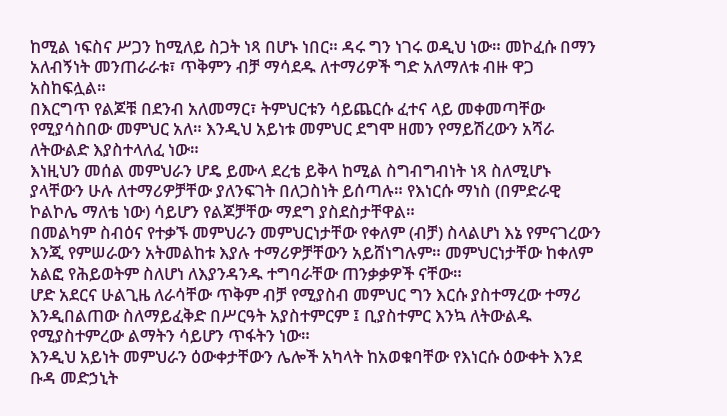ከሚል ነፍስና ሥጋን ከሚለይ ስጋት ነጻ በሆኑ ነበር። ዳሩ ግን ነገሩ ወዲህ ነው። መኮፈሱ በማን አለብኝነት መንጠራራቱ፣ ጥቅምን ብቻ ማሳደዱ ለተማሪዎች ግድ አለማለቱ ብዙ ዋጋ አስከፍሏል።
በእርግጥ የልጆቹ በደንብ አለመማር፣ ትምህርቱን ሳይጨርሱ ፈተና ላይ መቀመጣቸው የሚያሳስበው መምህር አለ። እንዲህ አይነቱ መምህር ደግሞ ዘመን የማይሽረውን አሻራ ለትውልድ እያስተላለፈ ነው።
እነዚህን መሰል መምህራን ሆዴ ይሙላ ደረቴ ይቅላ ከሚል ስግብግብነት ነጻ ስለሚሆኑ ያላቸውን ሁሉ ለተማሪዎቻቸው ያለንፍገት በለጋስነት ይሰጣሉ። የእነርሱ ማነስ (በምድራዊ ኮልኮሌ ማለቴ ነው) ሳይሆን የልጆቻቸው ማደግ ያስደስታቸዋል።
በመልካም ስብዕና የተቃኙ መምህራን መምህርነታቸው የቀለም (ብቻ) ስላልሆነ እኔ የምናገረውን እንጂ የምሠራውን አትመልከቱ እያሉ ተማሪዎቻቸውን አይሸነግሉም። መምህርነታቸው ከቀለም አልፎ የሕይወትም ስለሆነ ለእያንዳንዱ ተግባራቸው ጠንቃቃዎች ናቸው።
ሆድ አደርና ሁልጊዜ ለራሳቸው ጥቅም ብቻ የሚያስብ መምህር ግን እርሱ ያስተማረው ተማሪ እንዲበልጠው ስለማይፈቅድ በሥርዓት አያስተምርም ፤ ቢያስተምር እንኳ ለትውልዱ የሚያስተምረው ልማትን ሳይሆን ጥፋትን ነው።
እንዲህ አይነት መምህራን ዕውቀታቸውን ሌሎች አካላት ከአወቁባቸው የእነርሱ ዕውቀት እንደ ቡዳ መድኃኒት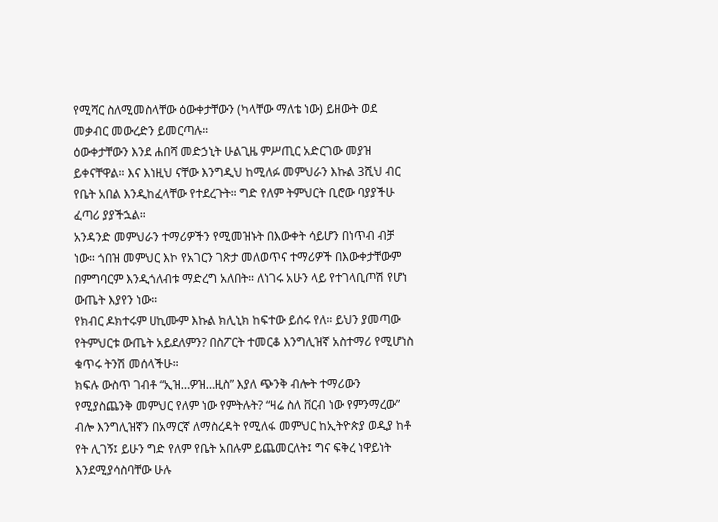የሚሻር ስለሚመስላቸው ዕውቀታቸውን (ካላቸው ማለቴ ነው) ይዘውት ወደ መቃብር መውረድን ይመርጣሉ።
ዕውቀታቸውን እንደ ሐበሻ መድኃኒት ሁልጊዜ ምሥጢር አድርገው መያዝ ይቀናቸዋል። እና እነዚህ ናቸው እንግዲህ ከሚለፉ መምህራን እኩል 3ሺህ ብር የቤት አበል እንዲከፈላቸው የተደረጉት። ግድ የለም ትምህርት ቢሮው ባያያችሁ ፈጣሪ ያያችኋል።
አንዳንድ መምህራን ተማሪዎችን የሚመዝኑት በእውቀት ሳይሆን በነጥብ ብቻ ነው። ጎበዝ መምህር እኮ የአገርን ገጽታ መለወጥና ተማሪዎች በእውቀታቸውም በምግባርም እንዲጎለብቱ ማድረግ አለበት። ለነገሩ አሁን ላይ የተገላቢጦሽ የሆነ ውጤት እያየን ነው።
የክብር ዶክተሩም ሀኪሙም እኩል ክሊኒክ ከፍተው ይሰሩ የለ። ይህን ያመጣው የትምህርቱ ውጤት አይደለምን? በስፖርት ተመርቆ እንግሊዝኛ አስተማሪ የሚሆነስ ቁጥሩ ትንሽ መሰላችሁ።
ክፍሉ ውስጥ ገብቶ “ኢዝ…ዎዝ…ዚስ” እያለ ጭንቅ ብሎት ተማሪውን የሚያስጨንቅ መምህር የለም ነው የምትሉት? “ዛሬ ስለ ቨርብ ነው የምንማረው” ብሎ እንግሊዝኛን በአማርኛ ለማስረዳት የሚለፋ መምህር ከኢትዮጵያ ወዲያ ከቶ የት ሊገኝ፤ ይሁን ግድ የለም የቤት አበሉም ይጨመርለት፤ ግና ፍቅረ ነዋይነት እንደሚያሳስባቸው ሁሉ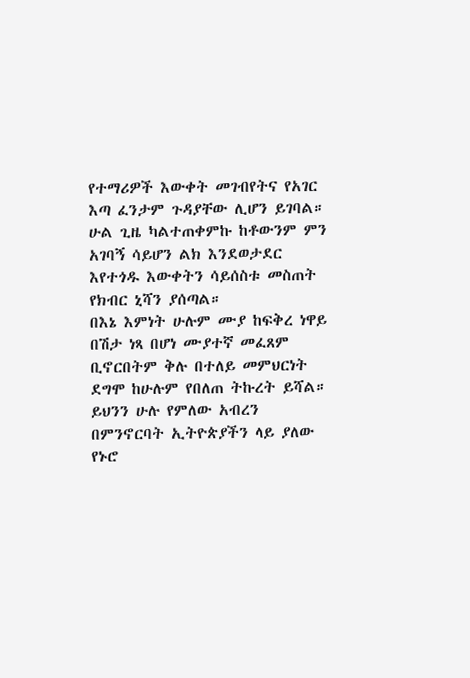የተማሪዎች እውቀት መገብየትና የአገር እጣ ፈንታም ጉዳያቸው ሊሆን ይገባል።
ሁል ጊዜ ካልተጠቀምኩ ከቶውንም ምን አገባኝ ሳይሆን ልክ እንደወታደር እየተጎዱ እውቀትን ሳይሰስቱ መስጠት የክብር ኒሻን ያሰጣል።
በእኔ እምነት ሁሉም ሙያ ከፍቅረ ነዋይ በሽታ ነጻ በሆነ ሙያተኛ መፈጸም ቢኖርበትም ቅሉ በተለይ መምህርነት ደግሞ ከሁሉም የበለጠ ትኩረት ይሻል። ይህንን ሁሉ የምለው አብረን በምንኖርባት ኢትዮጵያችን ላይ ያለው የኑሮ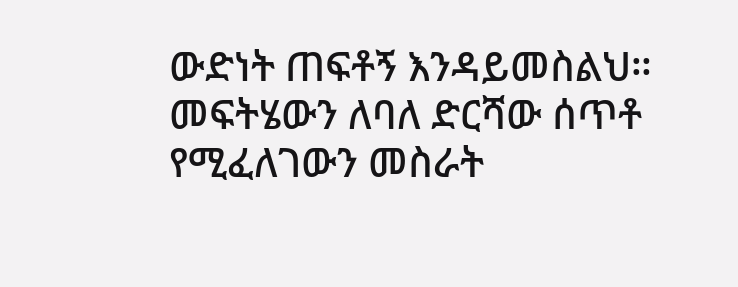ውድነት ጠፍቶኝ እንዳይመስልህ። መፍትሄውን ለባለ ድርሻው ሰጥቶ የሚፈለገውን መስራት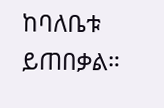ከባለቤቱ ይጠበቃል።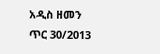አዲስ ዘመን ጥር 30/2013